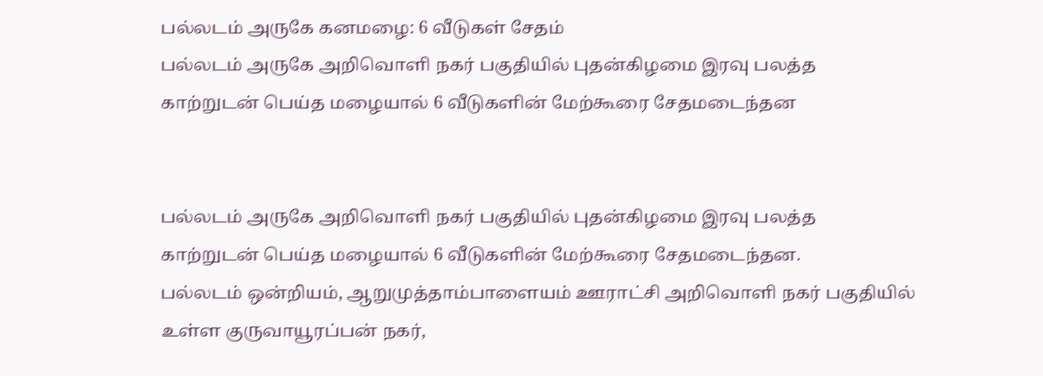பல்லடம் அருகே கனமழை: 6 வீடுகள் சேதம்
பல்லடம் அருகே அறிவொளி நகர் பகுதியில் புதன்கிழமை இரவு பலத்த காற்றுடன் பெய்த மழையால் 6 வீடுகளின் மேற்கூரை சேதமடைந்தன


பல்லடம் அருகே அறிவொளி நகர் பகுதியில் புதன்கிழமை இரவு பலத்த காற்றுடன் பெய்த மழையால் 6 வீடுகளின் மேற்கூரை சேதமடைந்தன.
பல்லடம் ஒன்றியம், ஆறுமுத்தாம்பாளையம் ஊராட்சி அறிவொளி நகர் பகுதியில் உள்ள குருவாயூரப்பன் நகர்,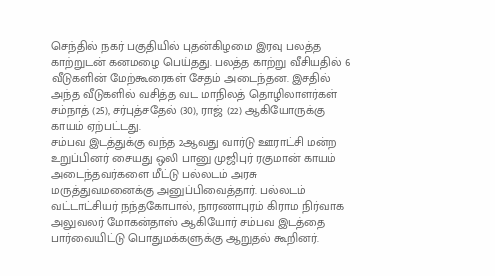செந்தில் நகர் பகுதியில் புதன்கிழமை இரவு பலத்த காற்றுடன் கனமழை பெய்தது. பலத்த காற்று வீசியதில் 6 வீடுகளின் மேற்கூரைகள் சேதம் அடைந்தன. இசதில் அந்த வீடுகளில் வசித்த வட மாநிலத் தொழிலாளர்கள் சம்நாத் (25), சர்புத்சதேல் (30), ராஜ் (22) ஆகியோருக்கு காயம் ஏற்பட்டது.
சம்பவ இடத்துக்கு வந்த 2ஆவது வார்டு ஊராட்சி மன்ற உறுப்பினர் சையது ஒலி பானு முஜிபுர் ரகுமான் காயம் அடைந்தவர்களை மீட்டு பல்லடம் அரசு மருத்துவமனைக்கு அனுப்பிவைத்தார். பல்லடம் வட்டாட்சியர் நந்தகோபால், நாரணாபுரம் கிராம நிர்வாக அலுவலர் மோகன்தாஸ் ஆகியோர் சம்பவ இடத்தை பார்வையிட்டு பொதுமக்களுக்கு ஆறுதல் கூறினர்.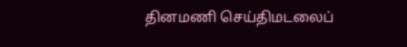தினமணி செய்திமடலைப்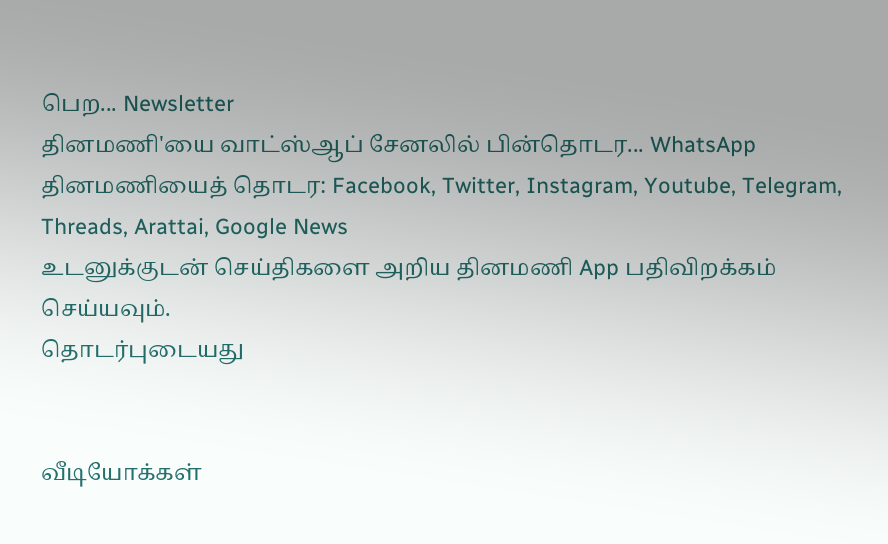பெற... Newsletter
தினமணி'யை வாட்ஸ்ஆப் சேனலில் பின்தொடர... WhatsApp
தினமணியைத் தொடர: Facebook, Twitter, Instagram, Youtube, Telegram, Threads, Arattai, Google News
உடனுக்குடன் செய்திகளை அறிய தினமணி App பதிவிறக்கம் செய்யவும்.
தொடர்புடையது


வீடியோக்கள்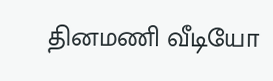தினமணி வீடியோ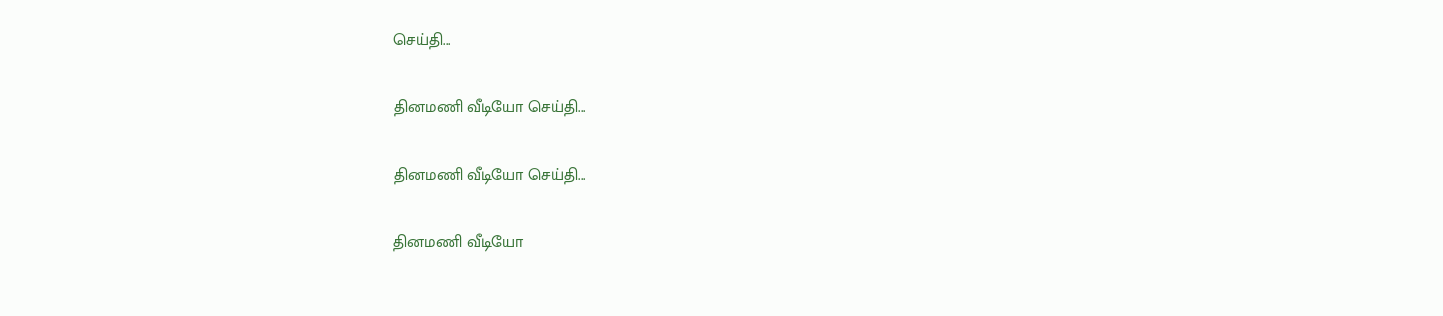செய்தி...

தினமணி வீடியோ செய்தி...

தினமணி வீடியோ செய்தி...

தினமணி வீடியோ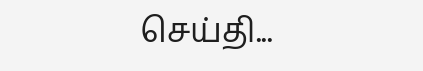செய்தி...